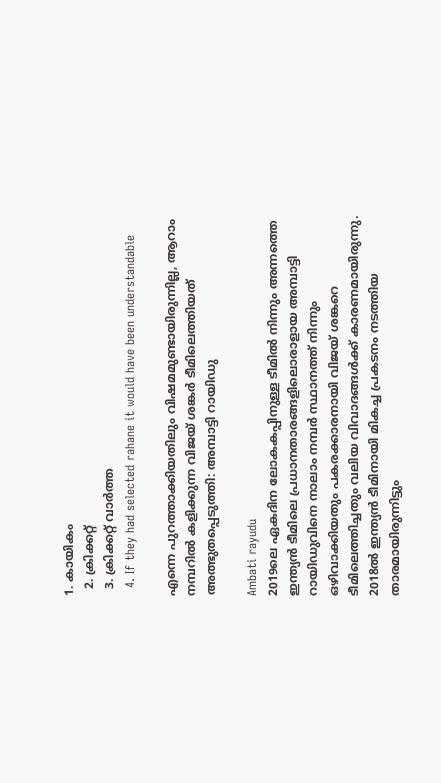1. കായികം
  2. ക്രിക്കറ്റ്‌
  3. ക്രിക്കറ്റ്‌ വാര്‍ത്ത
  4. If they had selected rahane it would have been understandable

എന്നെ പുറത്താക്കിയതിലും വിഷമമുണ്ടായിരുന്നില്ല, ആറാം നമ്പറിൽ കളിക്കുന്ന വിജയ് ശങ്കർ ടീമിലെത്തിയത് അത്ഭുതപ്പെടുത്തി: അമ്പാട്ടി റായിഡു

Ambati rayudu
2019ലെ ഏകദിന ലോകകപ്പിനുള്ള ടീമില്‍ നിന്നും അന്നത്തെ ഇന്ത്യന്‍ ടീമിലെ പ്രധാനതാരങ്ങളിലൊരാളായ അമ്പാട്ടി റായിഡുവിനെ നാലാം നമ്പര്‍ സ്ഥാനത്ത് നിന്നും ഒഴിവാക്കിയതും പകരക്കാരനായി വിജയ് ശങ്കറെ ടീമിലെത്തിച്ചതും വലിയ വിവാദങ്ങള്‍ക്ക് കാരണമായിരുന്നു. 2018ല്‍ ഇന്ത്യന്‍ ടീമിനായി മികച്ച പ്രകടനം നടത്തിയ താരമായിരുന്നിട്ടും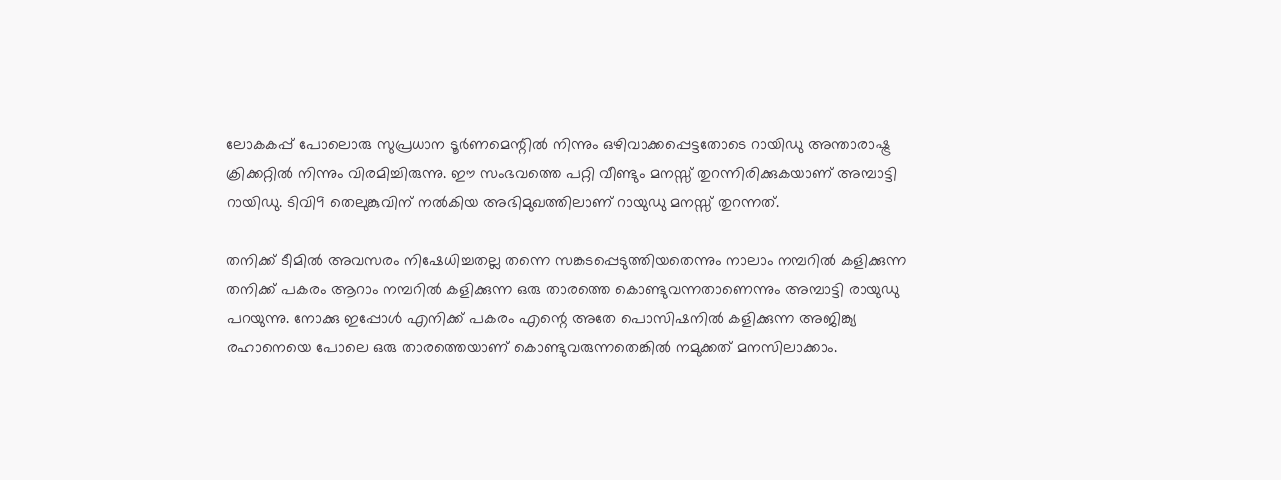ലോകകപ്പ് പോലൊരു സുപ്രധാന ടൂര്‍ണമെന്റില്‍ നിന്നും ഒഴിവാക്കപ്പെട്ടതോടെ റായിഡു അന്താരാഷ്ട്ര ക്രിക്കറ്റില്‍ നിന്നും വിരമിച്ചിരുന്നു. ഈ സംഭവത്തെ പറ്റി വീണ്ടും മനസ്സ് തുറന്നിരിക്കുകയാണ് അമ്പാട്ടി റായിഡു. ടിവി9 തെലുങ്കുവിന് നല്‍കിയ അഭിമുഖത്തിലാണ് റായുഡു മനസ്സ് തുറന്നത്.

തനിക്ക് ടീമില്‍ അവസരം നിഷേധിച്ചതല്ല തന്നെ സങ്കടപ്പെടുത്തിയതെന്നും നാലാം നമ്പറില്‍ കളിക്കുന്ന തനിക്ക് പകരം ആറാം നമ്പറില്‍ കളിക്കുന്ന ഒരു താരത്തെ കൊണ്ടുവന്നതാണെന്നും അമ്പാട്ടി രായുഡു പറയുന്നു. നോക്കു ഇപ്പോള്‍ എനിക്ക് പകരം എന്റെ അതേ പൊസിഷനില്‍ കളിക്കുന്ന അജിങ്ക്യ രഹാനെയെ പോലെ ഒരു താരത്തെയാണ് കൊണ്ടുവരുന്നതെങ്കില്‍ നമുക്കത് മനസിലാക്കാം.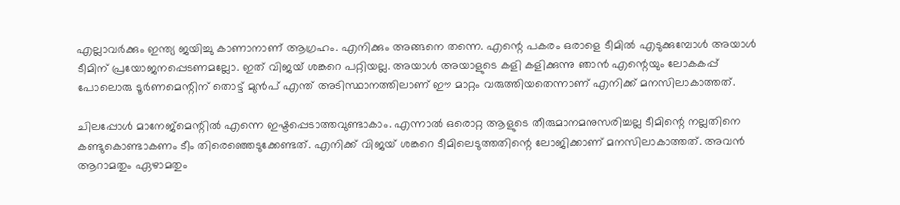എല്ലാവര്‍ക്കും ഇന്ത്യ ജയിച്ചു കാണാനാണ് ആഗ്രഹം. എനിക്കും അങ്ങനെ തന്നെ. എന്റെ പകരം ഒരാളെ ടീമില്‍ എടുക്കുമ്പോള്‍ അയാള്‍ ടീമിന് പ്രയോജനപ്പെടണമല്ലോ. ഇത് വിജയ് ശങ്കറെ പറ്റിയല്ല. അയാള്‍ അയാളുടെ കളി കളിക്കുന്നു ഞാന്‍ എന്റെയും ലോകകപ്പ് പോലൊരു ടൂര്‍ണമെന്റിന് തൊട്ട് മുന്‍പ് എന്ത് അടിസ്ഥാനത്തിലാണ് ഈ മാറ്റം വരുത്തിയതെന്നാണ് എനിക്ക് മനസിലാകാത്തത്.

ചിലപ്പോള്‍ മാനേജ്‌മെന്റില്‍ എന്നെ ഇഷ്ടപ്പെടാത്തവുണ്ടാകാം. എന്നാല്‍ ഒരൊറ്റ ആളുടെ തീരുമാനമനുസരിച്ചല്ല ടീമിന്റെ നല്ലതിനെ കണ്ടുകൊണ്ടാകണം ടീം തിരെഞ്ഞെടുക്കേണ്ടത്. എനിക്ക് വിജയ് ശങ്കറെ ടീമിലെടുത്തതിന്റെ ലോജിക്കാണ് മനസിലാകാത്തത്. അവന്‍ ആറാമതും ഏഴാമതും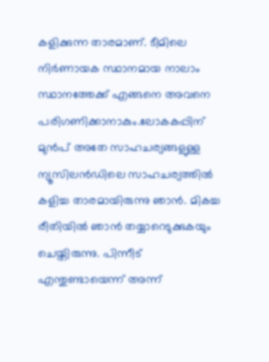കളിക്കുന്ന താരമാണ്. ടീമിലെ നിര്‍ണായക സ്ഥാനമായ നാലാം സ്ഥാനത്തേക്ക് എങ്ങനെ അവനെ പരിഗണിക്കാനാകും.ലോകകപ്പിന് മുന്‍പ് അതേ സാഹചര്യങ്ങളുള്ള ന്യൂസിലന്‍ഡിലെ സാഹചര്യത്തില്‍ കളിച്ച താരമായിരുന്നു ഞാന്‍. മികച്ച രീതിയില്‍ ഞാന്‍ തയ്യാറെടുക്കുകയും ചെയ്തിരുന്നു. പിന്നീട് എന്തുണ്ടായെന്ന് അന്ന്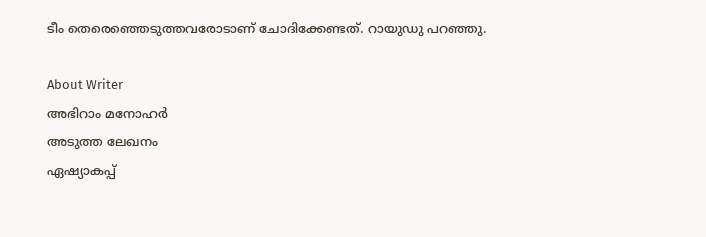ടീം തെരെഞ്ഞെടുത്തവരോടാണ് ചോദിക്കേണ്ടത്. റായുഡു പറഞ്ഞു.

About Writer
അഭിറാം മനോഹർ
അടുത്ത ലേഖനം
ഏഷ്യാകപ്പ്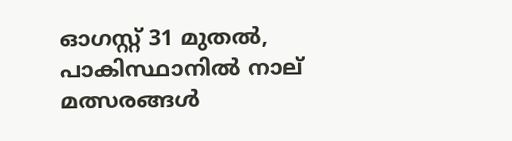ഓഗസ്റ്റ് 31 മുതൽ, പാകിസ്ഥാനിൽ നാല് മത്സരങ്ങൾ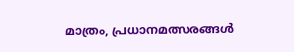മാത്രം, പ്രധാനമത്സരങ്ങൾ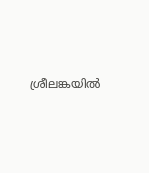ശ്രീലങ്കയിൽ